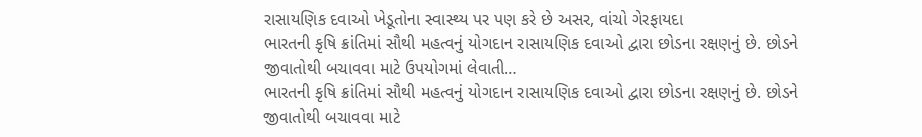રાસાયણિક દવાઓ ખેડૂતોના સ્વાસ્થ્ય પર પણ કરે છે અસર, વાંચો ગેરફાયદા
ભારતની કૃષિ ક્રાંતિમાં સૌથી મહત્વનું યોગદાન રાસાયણિક દવાઓ દ્વારા છોડના રક્ષણનું છે. છોડને જીવાતોથી બચાવવા માટે ઉપયોગમાં લેવાતી…
ભારતની કૃષિ ક્રાંતિમાં સૌથી મહત્વનું યોગદાન રાસાયણિક દવાઓ દ્વારા છોડના રક્ષણનું છે. છોડને જીવાતોથી બચાવવા માટે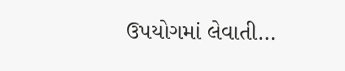ઉપયોગમાં લેવાતી…